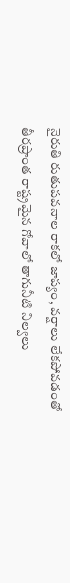నైరుతి రుతుపవనాల రాకలో జాప్యం, వర్షాలు లేకపోవడంతో తీరప్రాంత రాష్ట్రమైన గోవాలో తాగునీటి నిల్వలు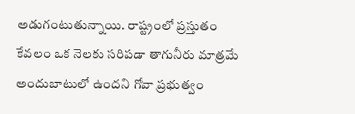అడుగంటుతున్నాయి. రాష్ట్రంలో ప్రస్తుతం కేవలం ఒక నెలకు సరిపడా తాగునీరు మాత్రమే అందుబాటులో ఉందని గోవా ప్రభుత్వం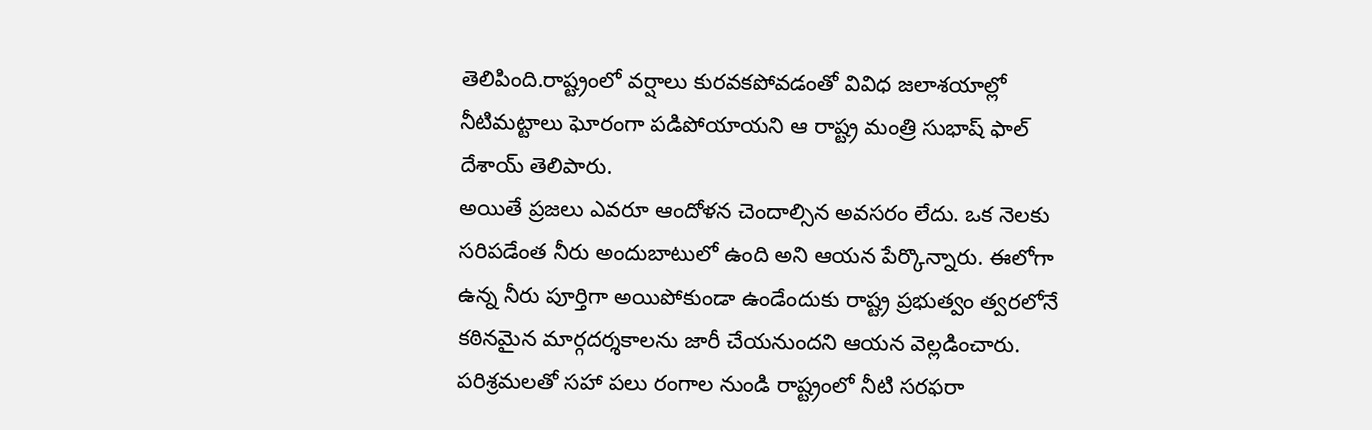తెలిపింది.రాష్ట్రంలో వర్షాలు కురవకపోవడంతో వివిధ జలాశయాల్లో నీటిమట్టాలు ఘోరంగా పడిపోయాయని ఆ రాష్ట్ర మంత్రి సుభాష్ ఫాల్ దేశాయ్ తెలిపారు.
అయితే ప్రజలు ఎవరూ ఆందోళన చెందాల్సిన అవసరం లేదు. ఒక నెలకు సరిపడేంత నీరు అందుబాటులో ఉంది అని ఆయన పేర్కొన్నారు. ఈలోగా ఉన్న నీరు పూర్తిగా అయిపోకుండా ఉండేందుకు రాష్ట్ర ప్రభుత్వం త్వరలోనే కఠినమైన మార్గదర్శకాలను జారీ చేయనుందని ఆయన వెల్లడించారు.
పరిశ్రమలతో సహా పలు రంగాల నుండి రాష్ట్రంలో నీటి సరఫరా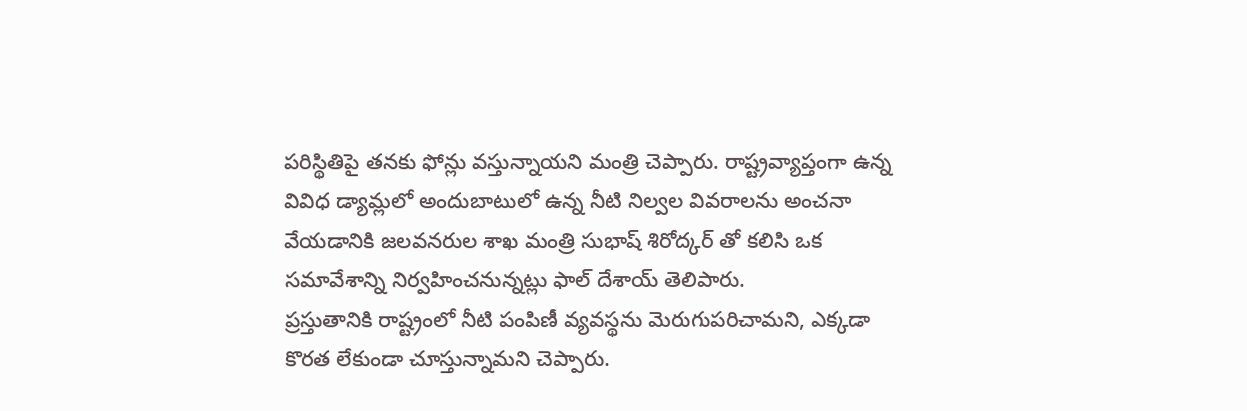పరిస్థితిపై తనకు ఫోన్లు వస్తున్నాయని మంత్రి చెప్పారు. రాష్ట్రవ్యాప్తంగా ఉన్న వివిధ డ్యామ్లలో అందుబాటులో ఉన్న నీటి నిల్వల వివరాలను అంచనా వేయడానికి జలవనరుల శాఖ మంత్రి సుభాష్ శిరోద్కర్ తో కలిసి ఒక సమావేశాన్ని నిర్వహించనున్నట్లు ఫాల్ దేశాయ్ తెలిపారు.
ప్రస్తుతానికి రాష్ట్రంలో నీటి పంపిణీ వ్యవస్థను మెరుగుపరిచామని, ఎక్కడా కొరత లేకుండా చూస్తున్నామని చెప్పారు.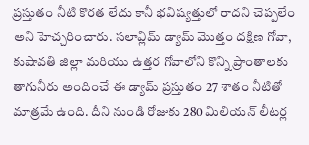ప్రస్తుతం నీటి కొరత లేదు కానీ భవిష్యత్తులో రాదని చెప్పలేం అని హెచ్చరించారు. సలావ్లిమ్ డ్యామ్ మొత్తం దక్షిణ గోవా, కుషావతి జిల్లా మరియు ఉత్తర గోవాలోని కొన్ని ప్రాంతాలకు తాగునీరు అందించే ఈ డ్యామ్ ప్రస్తుతం 27 శాతం నీటితో మాత్రమే ఉంది. దీని నుండి రోజుకు 280 మిలియన్ లీటర్ల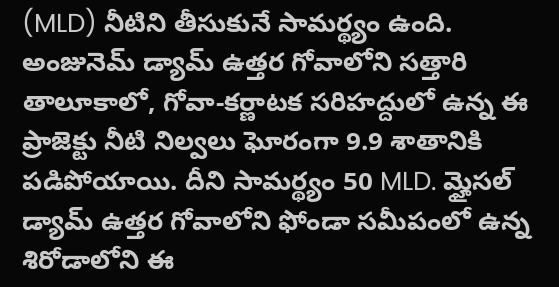(MLD) నీటిని తీసుకునే సామర్థ్యం ఉంది.
అంజునెమ్ డ్యామ్ ఉత్తర గోవాలోని సత్తారి తాలూకాలో, గోవా-కర్ణాటక సరిహద్దులో ఉన్న ఈ ప్రాజెక్టు నీటి నిల్వలు ఘోరంగా 9.9 శాతానికి పడిపోయాయి. దీని సామర్థ్యం 50 MLD. మ్హైసల్ డ్యామ్ ఉత్తర గోవాలోని ఫోండా సమీపంలో ఉన్న శిరోడాలోని ఈ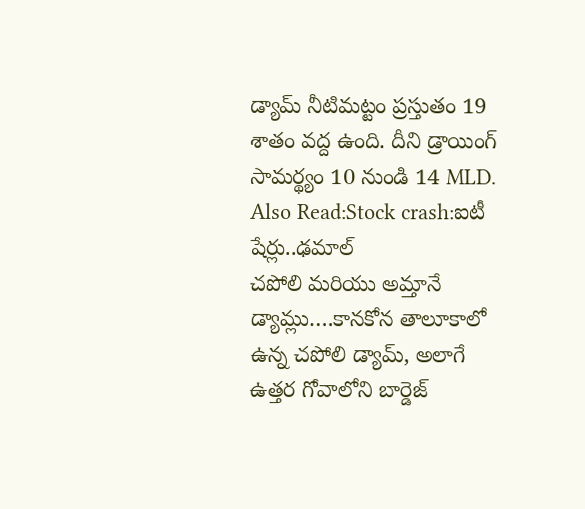డ్యామ్ నీటిమట్టం ప్రస్తుతం 19 శాతం వద్ద ఉంది. దీని డ్రాయింగ్ సామర్థ్యం 10 నుండి 14 MLD.
Also Read:Stock crash:ఐటీ షేర్లు..ఢమాల్
చపోలి మరియు అమ్తానే డ్యామ్లు….కానకోన తాలూకాలో ఉన్న చపోలి డ్యామ్, అలాగే ఉత్తర గోవాలోని బార్డెజ్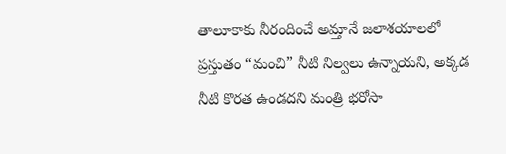తాలూకాకు నీరందించే అమ్తానే జలాశయాలలో ప్రస్తుతం “మంచి” నీటి నిల్వలు ఉన్నాయని, అక్కడ నీటి కొరత ఉండదని మంత్రి భరోసా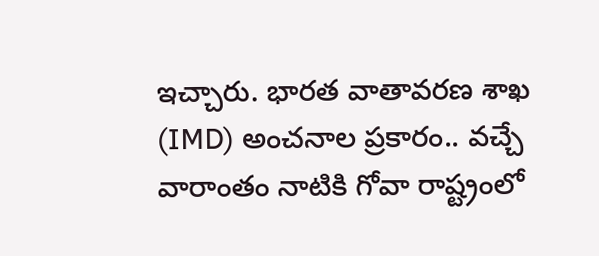ఇచ్చారు. భారత వాతావరణ శాఖ (IMD) అంచనాల ప్రకారం.. వచ్చే వారాంతం నాటికి గోవా రాష్ట్రంలో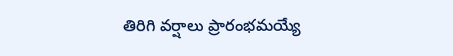తిరిగి వర్షాలు ప్రారంభమయ్యే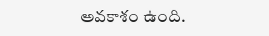అవకాశం ఉంది.